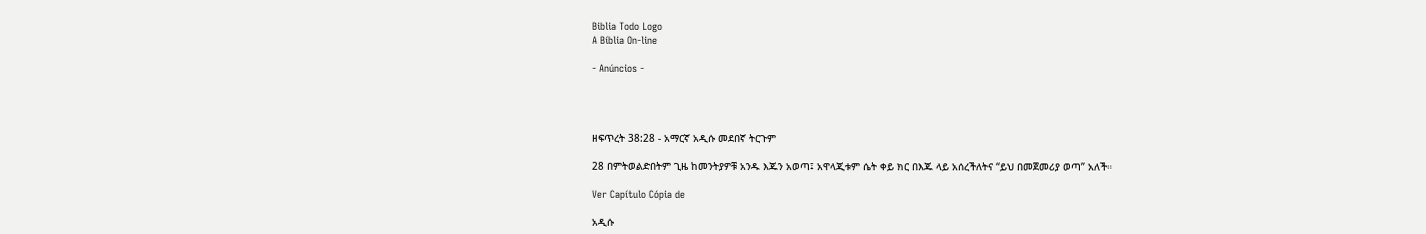Biblia Todo Logo
A Bíblia On-line

- Anúncios -




ዘፍጥረት 38:28 - አማርኛ አዲሱ መደበኛ ትርጉም

28 በምትወልድበትም ጊዜ ከመንትያዎቹ አንዱ እጁን አወጣ፤ አዋላጂቱም ሴት ቀይ ክር በእጁ ላይ አሰረችለትና “ይህ በመጀመሪያ ወጣ” አለች።

Ver Capítulo Cópia de

አዲሱ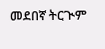መደበኛ ትርጒም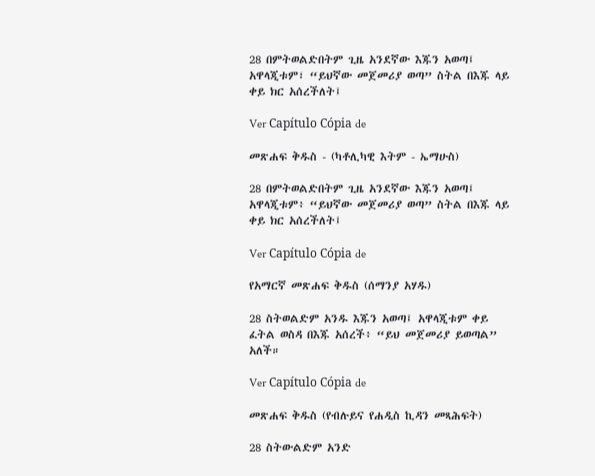28 በምትወልድበትም ጊዜ አንደኛው እጁን አወጣ፤ አዋላጂቱም፣ “ይህኛው መጀመሪያ ወጣ” ስትል በእጁ ላይ ቀይ ክር አሰረችለት፤

Ver Capítulo Cópia de

መጽሐፍ ቅዱስ - (ካቶሊካዊ እትም - ኤማሁስ)

28 በምትወልድበትም ጊዜ አንደኛው እጁን አወጣ፤ አዋላጂቱም፥ “ይህኛው መጀመሪያ ወጣ” ስትል በእጁ ላይ ቀይ ክር አሰረችለት፤

Ver Capítulo Cópia de

የአማርኛ መጽሐፍ ቅዱስ (ሰማንያ አሃዱ)

28 ስትወልድም አንዱ እጁን አወጣ፤ አዋላጂቱም ቀይ ፈትል ወስዳ በእጁ አሰረች፥ “ይህ መጀመሪያ ይወጣል” አለች።

Ver Capítulo Cópia de

መጽሐፍ ቅዱስ (የብሉይና የሐዲስ ኪዳን መጻሕፍት)

28 ስትውልድም አንድ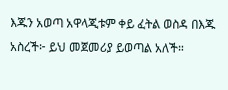እጁን አወጣ አዋላጂቱም ቀይ ፈትል ወስዳ በእጁ አስረች፦ ይህ መጀመሪያ ይወጣል አለች።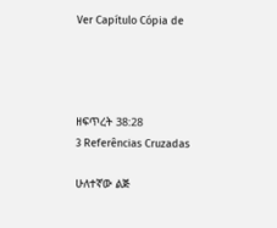Ver Capítulo Cópia de




ዘፍጥረት 38:28
3 Referências Cruzadas

ሁለተኛው ልጅ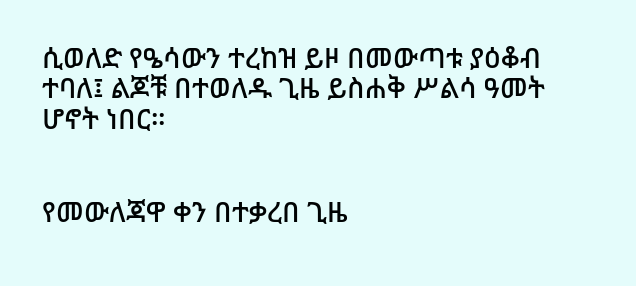ሲወለድ የዔሳውን ተረከዝ ይዞ በመውጣቱ ያዕቆብ ተባለ፤ ልጆቹ በተወለዱ ጊዜ ይስሐቅ ሥልሳ ዓመት ሆኖት ነበር።


የመውለጃዋ ቀን በተቃረበ ጊዜ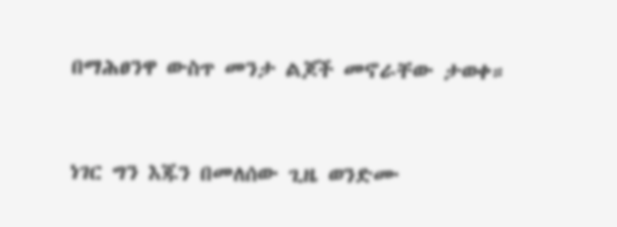በማሕፀንዋ ውስጥ መንታ ልጆች መኖራቸው ታወቀ።


ነገር ግን እጁን በመለሰው ጊዜ ወንድሙ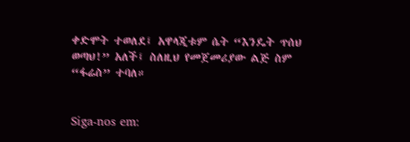ቀድሞት ተወለደ፤ አዋላጂቱም ሴት “እንዴት ጥሰህ ወጣህ!” አለች፤ ስለዚህ የመጀመሪያው ልጅ ስም “ፋሬስ” ተባለ።


Siga-nos em: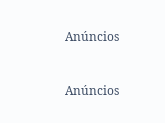Anúncios


Anúncios